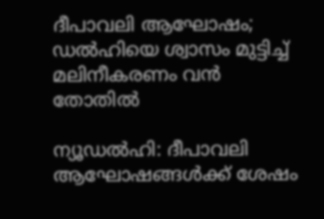ദീപാവലി ആഘോഷം; ഡല്‍ഹിയെ ശ്വാസം മുട്ടിച്ച് മലിനീകരണം വന്‍ തോതില്‍

ന്യൂഡല്‍ഹി: ദീപാവലി ആഘോഷങ്ങള്‍ക്ക് ശേഷം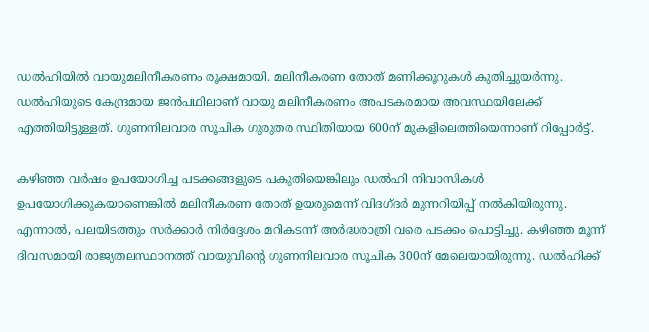ഡല്‍ഹിയില്‍ വായുമലിനീകരണം രൂക്ഷമായി. മലിനീകരണ തോത് മണിക്കൂറുകള്‍ കുതിച്ചുയര്‍ന്നു. ഡല്‍ഹിയുടെ കേന്ദ്രമായ ജന്‍പഥിലാണ് വായു മലിനീകരണം അപടകരമായ അവസ്ഥയിലേക്ക് എത്തിയിട്ടുള്ളത്. ഗുണനിലവാര സൂചിക ഗുരുതര സ്ഥിതിയായ 600ന് മുകളിലെത്തിയെന്നാണ് റിപ്പോര്‍ട്ട്.

കഴിഞ്ഞ വര്‍ഷം ഉപയോഗിച്ച പടക്കങ്ങളുടെ പകുതിയെങ്കിലും ഡല്‍ഹി നിവാസികള്‍ ഉപയോഗിക്കുകയാണെങ്കില്‍ മലിനീകരണ തോത് ഉയരുമെന്ന് വിദഗ്ദര്‍ മുന്നറിയിപ്പ് നല്‍കിയിരുന്നു. എന്നാല്‍, പലയിടത്തും സര്‍ക്കാര്‍ നിര്‍ദ്ദേശം മറികടന്ന് അര്‍ദ്ധരാത്രി വരെ പടക്കം പൊട്ടിച്ചു. കഴിഞ്ഞ മൂന്ന് ദിവസമായി രാജ്യതലസ്ഥാനത്ത് വായുവിന്റെ ഗുണനിലവാര സൂചിക 300ന് മേലെയായിരുന്നു. ഡല്‍ഹിക്ക്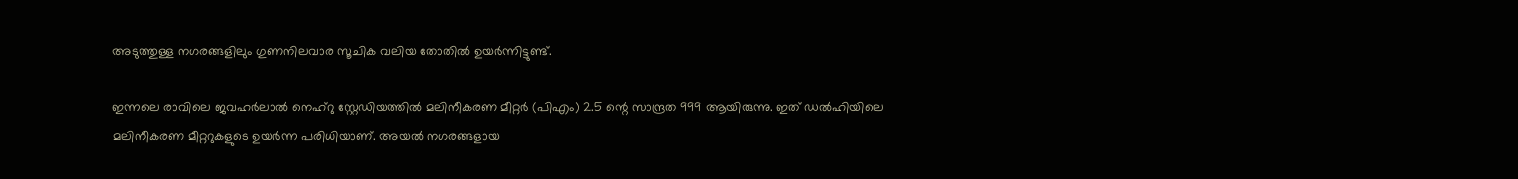അടുത്തുള്ള നഗരങ്ങളിലും ഗുണനിലവാര സൂചിക വലിയ തോതില്‍ ഉയര്‍ന്നിട്ടുണ്ട്.

ഇന്നലെ രാവിലെ ജവഹര്‍ലാല്‍ നെഹ്റു സ്റ്റേഡിയത്തില്‍ മലിനീകരണ മീറ്റര്‍ (പിഎം) 2.5 ന്റെ സാന്ദ്രത 999 ആയിരുന്നു. ഇത് ഡല്‍ഹിയിലെ മലിനീകരണ മീറ്ററുകളുടെ ഉയര്‍ന്ന പരിധിയാണ്. അയല്‍ നഗരങ്ങളായ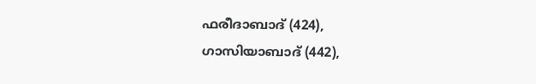ഫരീദാബാദ് (424), ഗാസിയാബാദ് (442),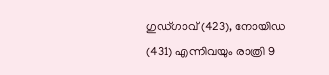ഗുഡ്ഗാവ് (423), നോയിഡ (431) എന്നിവയും രാത്രി 9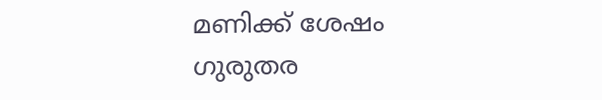മണിക്ക് ശേഷം ഗുരുതര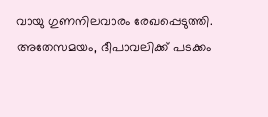വായു ഗുണനിലവാരം രേഖപ്പെടുത്തി. അതേസമയം, ദീപാവലിക്ക് പടക്കം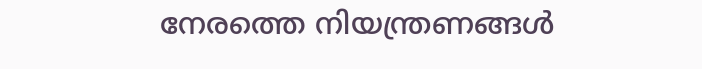നേരത്തെ നിയന്ത്രണങ്ങള്‍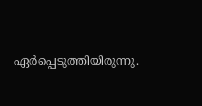ഏര്‍പ്പെടുത്തിയിരുന്നു.